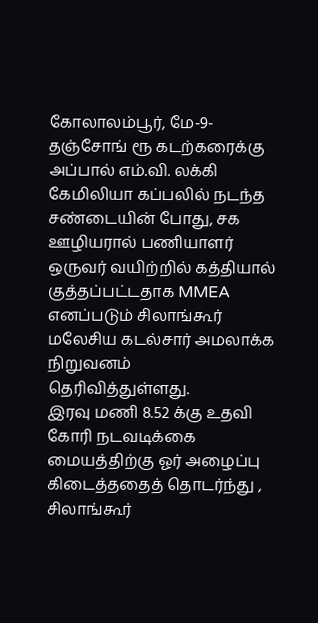கோலாலம்பூர், மே-9-தஞ்சோங் ரூ கடற்கரைக்கு அப்பால் எம்.வி. லக்கி கேமிலியா கப்பலில் நடந்த சண்டையின் போது, சக ஊழியரால் பணியாளர் ஒருவர் வயிற்றில் கத்தியால் குத்தப்பட்டதாக MMEA எனப்படும் சிலாங்கூர் மலேசிய கடல்சார் அமலாக்க நிறுவனம் தெரிவித்துள்ளது.
இரவு மணி 8.52 க்கு உதவி கோரி நடவடிக்கை மையத்திற்கு ஓர் அழைப்பு கிடைத்ததைத் தொடர்ந்து , சிலாங்கூர்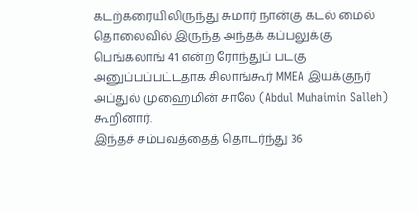கடற்கரையிலிருந்து சுமார் நான்கு கடல் மைல் தொலைவில் இருந்த அந்தக் கப்பலுக்கு பெங்கலாங் 41 என்ற ரோந்துப் படகு அனுப்பப்பட்டதாக சிலாங்கூர் MMEA இயக்குநர் அப்துல் முஹைமின் சாலே (Abdul Muhaimin Salleh) கூறினார்.
இந்தச் சம்பவத்தைத் தொடர்ந்து 36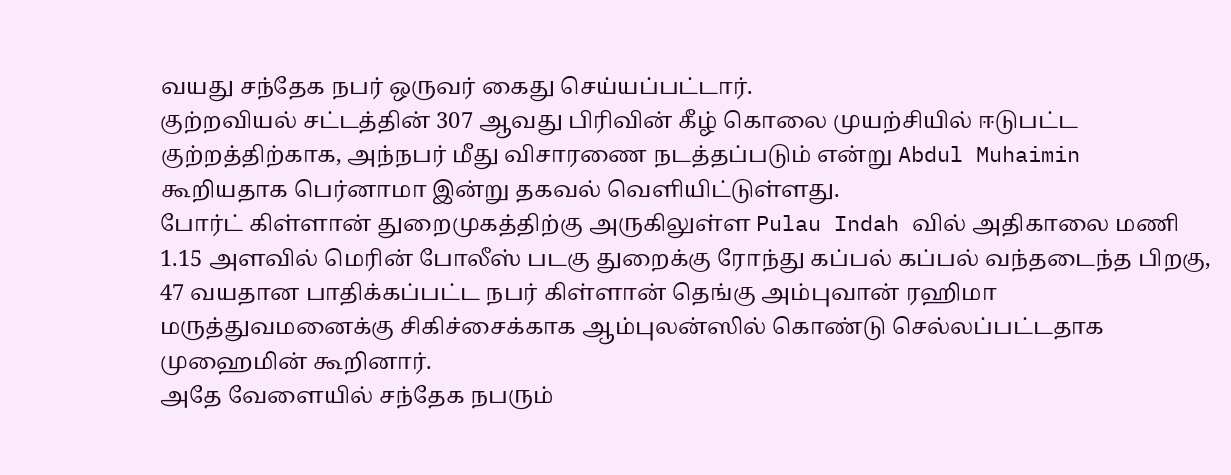வயது சந்தேக நபர் ஒருவர் கைது செய்யப்பட்டார்.
குற்றவியல் சட்டத்தின் 307 ஆவது பிரிவின் கீழ் கொலை முயற்சியில் ஈடுபட்ட குற்றத்திற்காக, அந்நபர் மீது விசாரணை நடத்தப்படும் என்று Abdul Muhaimin கூறியதாக பெர்னாமா இன்று தகவல் வெளியிட்டுள்ளது.
போர்ட் கிள்ளான் துறைமுகத்திற்கு அருகிலுள்ள Pulau Indah வில் அதிகாலை மணி 1.15 அளவில் மெரின் போலீஸ் படகு துறைக்கு ரோந்து கப்பல் கப்பல் வந்தடைந்த பிறகு, 47 வயதான பாதிக்கப்பட்ட நபர் கிள்ளான் தெங்கு அம்புவான் ரஹிமா மருத்துவமனைக்கு சிகிச்சைக்காக ஆம்புலன்ஸில் கொண்டு செல்லப்பட்டதாக முஹைமின் கூறினார்.
அதே வேளையில் சந்தேக நபரும்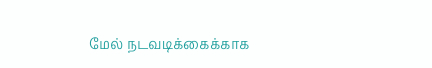மேல் நடவடிக்கைக்காக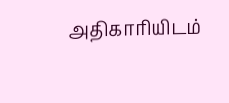அதிகாரியிடம்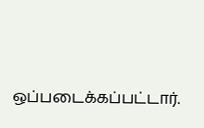ஒப்படைக்கப்பட்டார்.